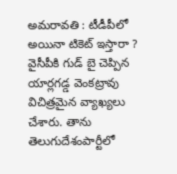అమరావతి : టీడీపీలో అయినా టికెట్ ఇస్తారా ?
వైసీపీకి గుడ్ బై చెప్పిన యార్లగడ్డ వెంకట్రావు విచిత్రమైన వ్యాఖ్యలు చేశారు. తాను తెలుగుదేశంపార్టీలో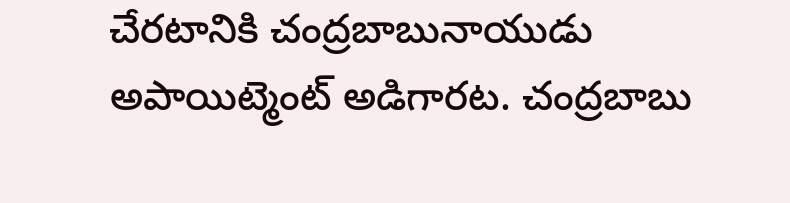చేరటానికి చంద్రబాబునాయుడు అపాయిట్మెంట్ అడిగారట. చంద్రబాబు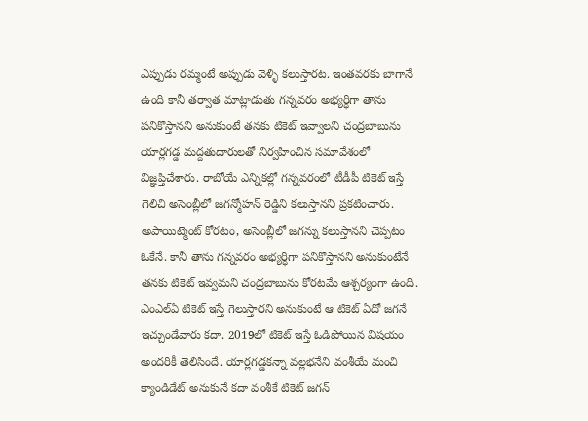ఎప్పుడు రమ్మంటే అప్పుడు వెళ్ళి కలుస్తారట. ఇంతవరకు బాగానే ఉంది కానీ తర్వాత మాట్లాడుతు గన్నవరం అభ్యర్ధిగా తాను పనికొస్తానని అనుకుంటే తనకు టికెట్ ఇవ్వాలని చంద్రబాబును యార్లగడ్డ మద్దతుదారులతో నిర్వహించిన సమావేశంలో విజ్ఞప్తిచేశారు. రాబోయే ఎన్నికల్లో గన్నవరంలో టీడీపీ టికెట్ ఇస్తే గెలిచి అసెంబ్లీలో జగన్మోహన్ రెడ్డిని కలుస్తానని ప్రకటించారు.
అపాయిట్మెంట్ కోరటం, అసెంబ్లీలో జగన్ను కలుస్తానని చెప్పటం ఓకేనే. కానీ తాను గన్నవరం అభ్యర్ధిగా పనికొస్తానని అనుకుంటేనే తనకు టికెట్ ఇవ్వమని చంద్రబాబును కోరటమే ఆశ్చర్యంగా ఉంది. ఎంఎల్ఏ టికెట్ ఇస్తే గెలుస్తారని అనుకుంటే ఆ టికెట్ ఏదో జగనే ఇచ్చుండేవారు కదా. 2019లో టికెట్ ఇస్తే ఓడిపోయిన విషయం అందరికీ తెలిసిందే. యార్లగడ్డకన్నా వల్లభనేని వంశీయే మంచి క్యాండిడేట్ అనుకునే కదా వంశీకే టికెట్ జగన్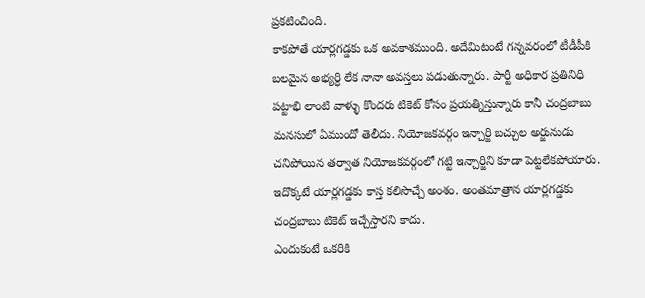ప్రకటించింది.
కాకపోతే యార్లగడ్డకు ఒక అవకాశముంది. అదేమిటంటే గన్నవరంలో టీడీపీకి బలమైన అభ్యర్ధి లేక నానా అవస్తలు పడుతున్నారు. పార్టీ అధికార ప్రతినిధి పట్టాభి లాంటి వాళ్ళు కొందరు టికెట్ కోసం ప్రయత్నిస్తున్నారు కానీ చంద్రబాబు మనసులో ఏముందో తెలీదు. నియోజకవర్గం ఇన్చార్జి బచ్చుల అర్జునుడు చనిపోయిన తర్వాత నియోజకవర్గంలో గట్టి ఇన్చార్జిని కూడా పెట్టలేకపోయారు. ఇదొక్కటే యార్లగడ్డకు కాస్త కలిసొచ్చే అంశం. అంతమాత్రాన యార్లగడ్డకు చంద్రబాబు టికెట్ ఇచ్చేస్తారని కాదు.
ఎందుకంటే ఒకరికి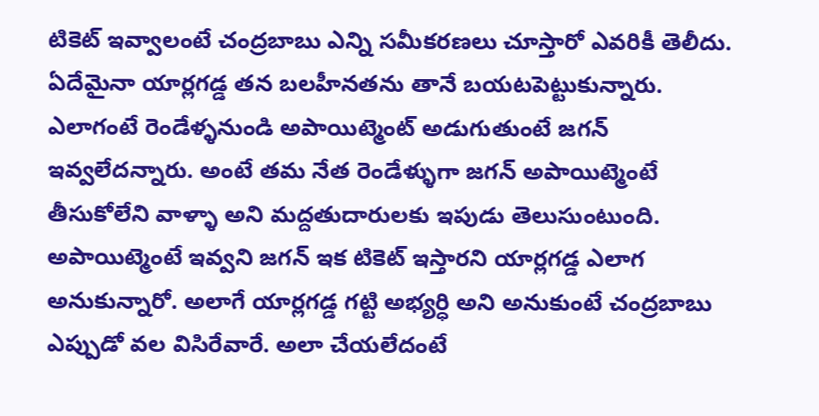టికెట్ ఇవ్వాలంటే చంద్రబాబు ఎన్ని సమీకరణలు చూస్తారో ఎవరికీ తెలీదు. ఏదేమైనా యార్లగడ్డ తన బలహీనతను తానే బయటపెట్టుకున్నారు. ఎలాగంటే రెండేళ్ళనుండి అపాయిట్మెంట్ అడుగుతుంటే జగన్ ఇవ్వలేదన్నారు. అంటే తమ నేత రెండేళ్ళుగా జగన్ అపాయిట్మెంటే తీసుకోలేని వాళ్ళా అని మద్దతుదారులకు ఇపుడు తెలుసుంటుంది. అపాయిట్మెంటే ఇవ్వని జగన్ ఇక టికెట్ ఇస్తారని యార్లగడ్డ ఎలాగ అనుకున్నారో. అలాగే యార్లగడ్డ గట్టి అభ్యర్ధి అని అనుకుంటే చంద్రబాబు ఎప్పుడో వల విసిరేవారే. అలా చేయలేదంటే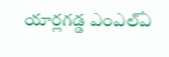యార్లగడ్డ ఎంఎల్ఏ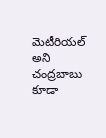మెటీరియల్ అని చంద్రబాబు కూడా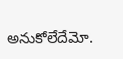అనుకోలేదేమో.